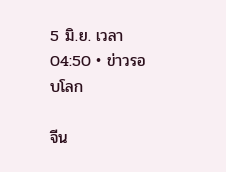5 มิ.ย. เวลา 04:50 • ข่าวรอบโลก

จีน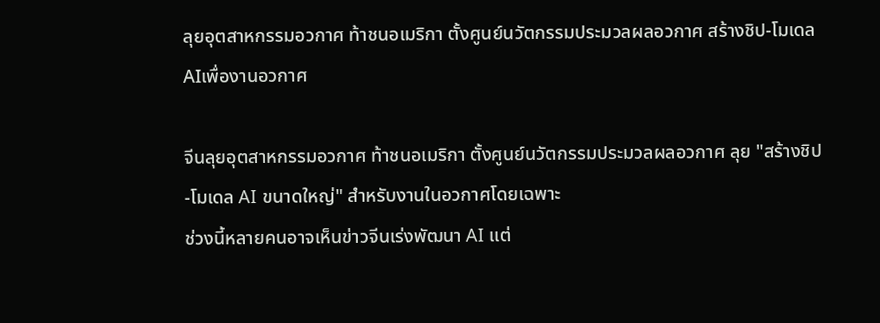ลุยอุตสาหกรรมอวกาศ ท้าชนอเมริกา ตั้งศูนย์นวัตกรรมประมวลผลอวกาศ สร้างชิป-โมเดลAIเพื่องานอวกาศ

จีนลุยอุตสาหกรรมอวกาศ ท้าชนอเมริกา ตั้งศูนย์นวัตกรรมประมวลผลอวกาศ ลุย "สร้างชิป-โมเดล AI ขนาดใหญ่" สำหรับงานในอวกาศโดยเฉพาะ
ช่วงนี้หลายคนอาจเห็นข่าวจีนเร่งพัฒนา AI แต่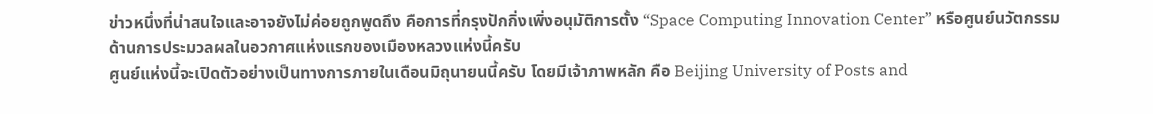ข่าวหนึ่งที่น่าสนใจและอาจยังไม่ค่อยถูกพูดถึง คือการที่กรุงปักกิ่งเพิ่งอนุมัติการตั้ง “Space Computing Innovation Center” หรือศูนย์นวัตกรรมด้านการประมวลผลในอวกาศแห่งแรกของเมืองหลวงแห่งนี้ครับ
ศูนย์แห่งนี้จะเปิดตัวอย่างเป็นทางการภายในเดือนมิถุนายนนี้ครับ โดยมีเจ้าภาพหลัก คือ Beijing University of Posts and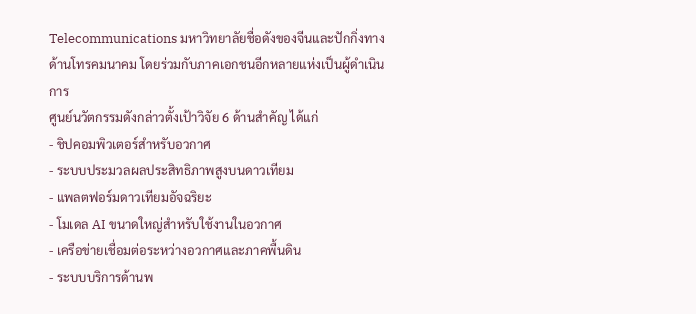Telecommunications มหาวิทยาลัยชื่อดังของจีนและปักกิ่งทางด้านโทรคมนาคม โดยร่วมกับภาคเอกชนอีกหลายแห่งเป็นผู้ดำเนินการ
ศูนย์นวัตกรรมดังกล่าวตั้งเป้าวิจัย 6 ด้านสำคัญ ได้แก่
- ชิปคอมพิวเตอร์สำหรับอวกาศ
- ระบบประมวลผลประสิทธิภาพสูงบนดาวเทียม
- แพลตฟอร์มดาวเทียมอัจฉริยะ
- โมเดล AI ขนาดใหญ่สำหรับใช้งานในอวกาศ
- เครือข่ายเชื่อมต่อระหว่างอวกาศและภาคพื้นดิน
- ระบบบริการด้านพ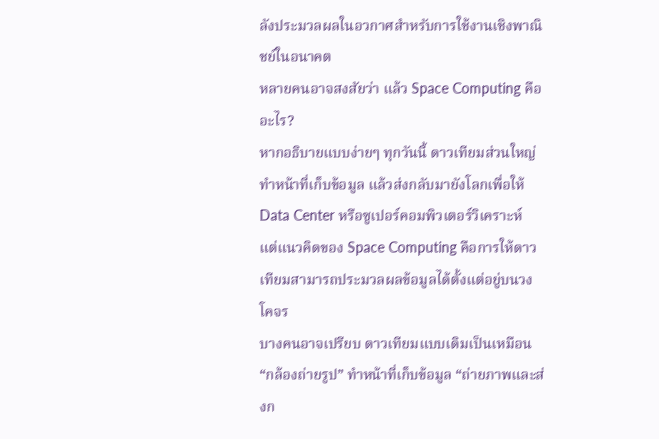ลังประมวลผลในอวกาศสำหรับการใช้งานเชิงพาณิชย์ในอนาคต
หลายคนอาจสงสัยว่า แล้ว Space Computing คืออะไร?
หากอธิบายแบบง่ายๆ ทุกวันนี้ ดาวเทียมส่วนใหญ่ทำหน้าที่เก็บข้อมูล แล้วส่งกลับมายังโลกเพื่อให้ Data Center หรือซูเปอร์คอมพิวเตอร์วิเคราะห์
แต่แนวคิดของ Space Computing คือการให้ดาวเทียมสามารถประมวลผลข้อมูลได้ตั้งแต่อยู่บนวงโคจร
บางคนอาจเปรียบ ดาวเทียมแบบเดิมเป็นเหมือน “กล้องถ่ายรูป” ทำหน้าที่เก็บข้อมูล “ถ่ายภาพและส่งก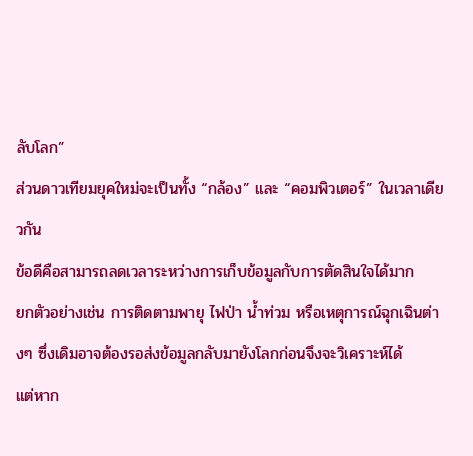ลับโลก”
ส่วนดาวเทียมยุคใหม่จะเป็นทั้ง “กล้อง” และ “คอมพิวเตอร์” ในเวลาเดียวกัน
ข้อดีคือสามารถลดเวลาระหว่างการเก็บข้อมูลกับการตัดสินใจได้มาก
ยกตัวอย่างเช่น การติดตามพายุ ไฟป่า น้ำท่วม หรือเหตุการณ์ฉุกเฉินต่างๆ ซึ่งเดิมอาจต้องรอส่งข้อมูลกลับมายังโลกก่อนจึงจะวิเคราะห์ได้
แต่หาก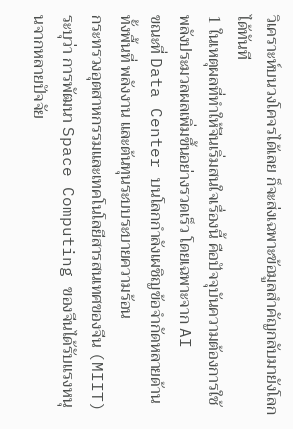วิเคราะห์บนวงโคจรได้เลย ก็จะส่งเฉพาะข้อมูลสำคัญกลับมายังโลกได้ทันที
1 ในเหตุผลที่ทำให้จีนเริ่มสนใจเรื่องนี้ คือปัจจุบันความต้องการใช้พลังประมวลผลเพิ่มขึ้นอย่างรวดเร็ว โดยเฉพาะจาก AI
ขณะที่ Data Center บนโลกกำลังเผชิญข้อจำกัดหลายด้าน ทั้งพื้นที่ พลังงาน และต้นทุนระบบระบายความร้อน
กระทรวงอุตสาหกรรมและเทคโนโลยีสารสนเทศของจีน (MIIT) ระบุว่า การพัฒนา Space Computing ของจีนได้รับแรงหนุนจากหลายปัจจัย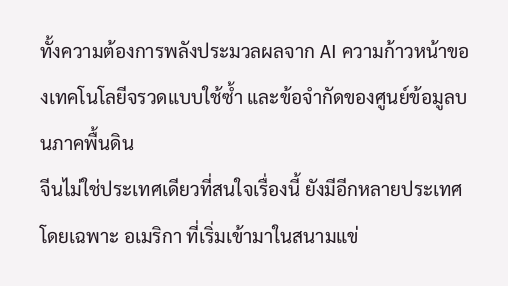ทั้งความต้องการพลังประมวลผลจาก AI ความก้าวหน้าของเทคโนโลยีจรวดแบบใช้ซ้ำ และข้อจำกัดของศูนย์ข้อมูลบนภาคพื้นดิน
จีนไม่ใช่ประเทศเดียวที่สนใจเรื่องนี้ ยังมีอีกหลายประเทศ โดยเฉพาะ อเมริกา ที่เริ่มเข้ามาในสนามแข่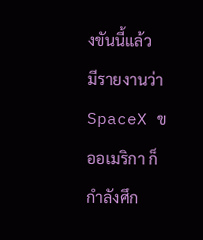งขันนี้แล้ว
มีรายงานว่า SpaceX ขออเมริกา ก็กำลังศึก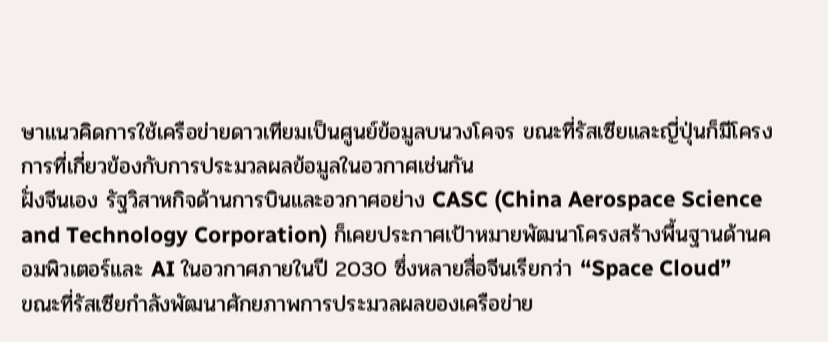ษาแนวคิดการใช้เครือข่ายดาวเทียมเป็นศูนย์ข้อมูลบนวงโคจร ขณะที่รัสเซียและญี่ปุ่นก็มีโครงการที่เกี่ยวข้องกับการประมวลผลข้อมูลในอวกาศเช่นกัน
ฝั่งจีนเอง รัฐวิสาหกิจด้านการบินและอวกาศอย่าง CASC (China Aerospace Science and Technology Corporation) ก็เคยประกาศเป้าหมายพัฒนาโครงสร้างพื้นฐานด้านคอมพิวเตอร์และ AI ในอวกาศภายในปี 2030 ซึ่งหลายสื่อจีนเรียกว่า “Space Cloud”
ขณะที่รัสเซียกำลังพัฒนาศักยภาพการประมวลผลของเครือข่าย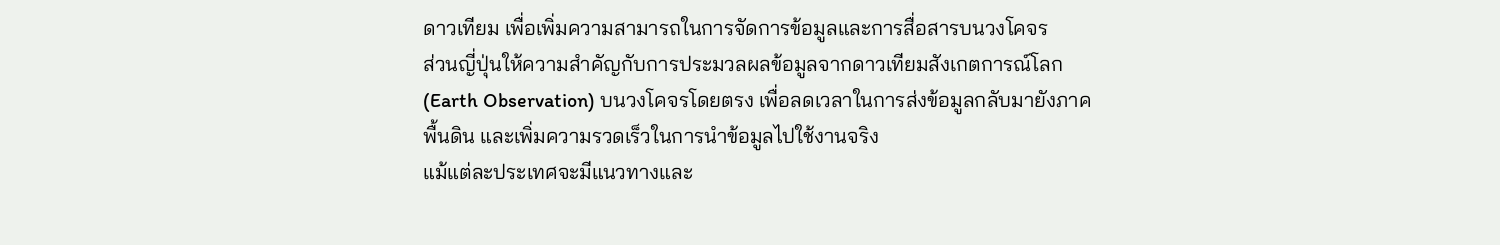ดาวเทียม เพื่อเพิ่มความสามารถในการจัดการข้อมูลและการสื่อสารบนวงโคจร
ส่วนญี่ปุ่นให้ความสำคัญกับการประมวลผลข้อมูลจากดาวเทียมสังเกตการณ์โลก (Earth Observation) บนวงโคจรโดยตรง เพื่อลดเวลาในการส่งข้อมูลกลับมายังภาคพื้นดิน และเพิ่มความรวดเร็วในการนำข้อมูลไปใช้งานจริง
แม้แต่ละประเทศจะมีแนวทางและ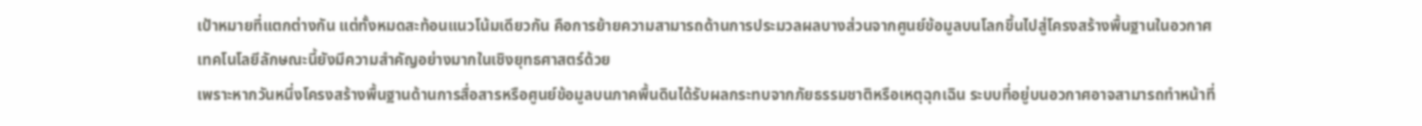เป้าหมายที่แตกต่างกัน แต่ทั้งหมดสะท้อนแนวโน้มเดียวกัน คือการย้ายความสามารถด้านการประมวลผลบางส่วนจากศูนย์ข้อมูลบนโลกขึ้นไปสู่โครงสร้างพื้นฐานในอวกาศ
เทคโนโลยีลักษณะนี้ยังมีความสำคัญอย่างมากในเชิงยุทธศาสตร์ด้วย
เพราะหากวันหนึ่งโครงสร้างพื้นฐานด้านการสื่อสารหรือศูนย์ข้อมูลบนภาคพื้นดินได้รับผลกระทบจากภัยธรรมชาติหรือเหตุฉุกเฉิน ระบบที่อยู่บนอวกาศอาจสามารถทำหน้าที่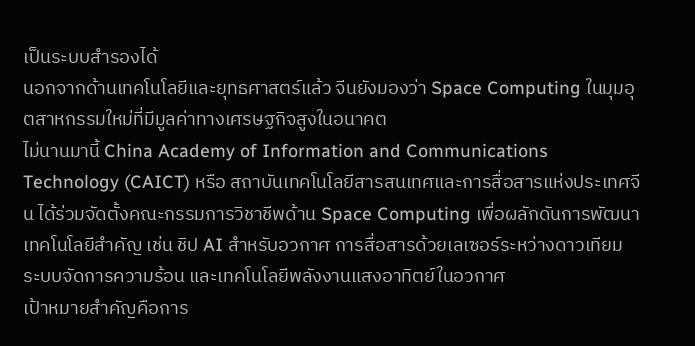เป็นระบบสำรองได้
นอกจากด้านเทคโนโลยีและยุทธศาสตร์แล้ว จีนยังมองว่า Space Computing ในมุมอุตสาหกรรมใหม่ที่มีมูลค่าทางเศรษฐกิจสูงในอนาคต
ไม่นานมานี้ China Academy of Information and Communications Technology (CAICT) หรือ สถาบันเทคโนโลยีสารสนเทศและการสื่อสารแห่งประเทศจีน ได้ร่วมจัดตั้งคณะกรรมการวิชาชีพด้าน Space Computing เพื่อผลักดันการพัฒนาเทคโนโลยีสำคัญ เช่น ชิป AI สำหรับอวกาศ การสื่อสารด้วยเลเซอร์ระหว่างดาวเทียม ระบบจัดการความร้อน และเทคโนโลยีพลังงานแสงอาทิตย์ในอวกาศ
เป้าหมายสำคัญคือการ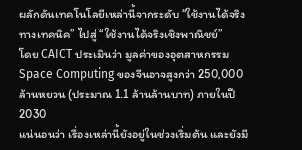ผลักดันเทคโนโลยีเหล่านี้จากระดับ “ใช้งานได้จริงทางเทคนิค” ไปสู่ “ใช้งานได้จริงเชิงพาณิชย์”
โดย CAICT ประเมินว่า มูลค่าของอุตสาหกรรม Space Computing ของจีนอาจสูงกว่า 250,000 ล้านหยวน (ประมาณ 1.1 ล้านล้านบาท) ภายในปี 2030
แน่นอนว่า เรื่องเหล่านี้ยังอยู่ในช่วงเริ่มต้น และยังมี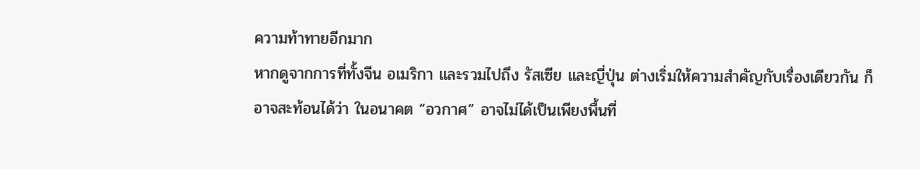ความท้าทายอีกมาก
หากดูจากการที่ทั้งจีน อเมริกา และรวมไปถึง รัสเซีย และญี่ปุ่น ต่างเริ่มให้ความสำคัญกับเรื่องเดียวกัน ก็อาจสะท้อนได้ว่า ในอนาคต “อวกาศ” อาจไม่ได้เป็นเพียงพื้นที่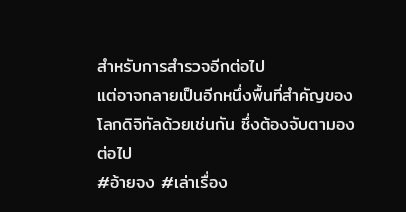สำหรับการสำรวจอีกต่อไป
แต่อาจกลายเป็นอีกหนึ่งพื้นที่สำคัญของโลกดิจิทัลด้วยเช่นกัน ซึ่งต้องจับตามองต่อไป
#อ้ายจง #เล่าเรื่อง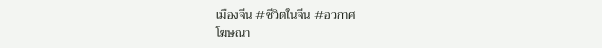เมืองจีน #ชีวิตในจีน #อวกาศ
โฆษณา